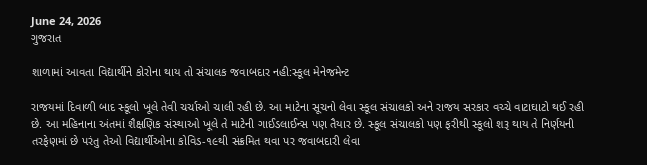June 24, 2026
ગુજરાત

શાળામાં આવતા વિદ્યાર્થીને કોરોના થાય તો સંચાલક જવાબદાર નહી:સ્કૂલ મેનેજમેન્ટ

રાજયમાં દિવાળી બાદ સ્કૂલો ખૂલે તેવી ચર્ચાઓ ચાલી રહી છે. આ માટેના સૂચનો લેવા સ્કૂલ સંચાલકો અને રાજય સરકાર વચ્ચે વાટાઘાટો થઈ રહી છે. આ મહિનાના અંતમાં શૈક્ષણિક સંસ્થાઓ ખૂલે તે માટેની ગાઈડલાઈન્સ પણ તૈયાર છે. સ્કૂલ સંચાલકો પણ ફરીથી સ્કૂલો શરૂ થાય તે નિર્ણયની તરફેણમાં છે પરંતુ તેઓ વિદ્યાર્થીઓના કોવિડ-૧૯થી સંક્રમિત થવા પર જવાબદારી લેવા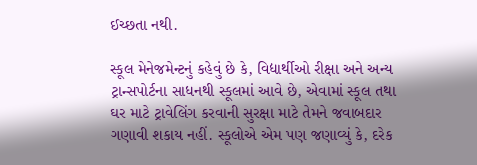ઈચ્છતા નથી.

સ્કૂલ મેનેજમેન્ટનું કહેવું છે કે, વિદ્યાર્થીઓ રીક્ષા અને અન્ય ટ્રાન્સપોર્ટના સાધનથી સ્કૂલમાં આવે છે, એવામાં સ્કૂલ તથા ઘર માટે ટ્રાવેલિંગ કરવાની સુરક્ષા માટે તેમને જવાબદાર ગણાવી શકાય નહીં. સ્કૂલોએ એમ પણ જણાવ્યું કે, દરેક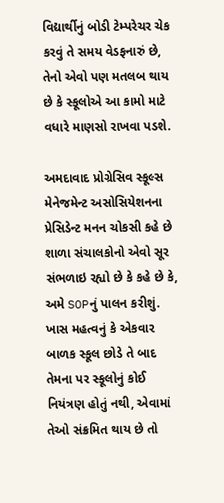વિદ્યાર્થીનું બોડી ટેમ્પરેચર ચેક કરવું તે સમય વેડફનારું છે, તેનો એવો પણ મતલબ થાય છે કે સ્કૂલોએ આ કામો માટે વધારે માણસો રાખવા પડશે.

અમદાવાદ પ્રોગ્રેસિવ સ્કૂલ્સ મેનેજમેન્ટ અસોસિયેશનના પ્રેસિડેન્ટ મનન ચોકસી કહે છે શાળા સંચાલકોનો એવો સૂર સંભળાઇ રહ્યો છે કે કહે છે કે, અમે SOPનું પાલન કરીશું. ખાસ મહત્વનું કે એકવાર બાળક સ્કૂલ છોડે તે બાદ તેમના પર સ્કૂલોનું કોઈ નિયંત્રણ હોતું નથી, એવામાં તેઓ સંક્રમિત થાય છે તો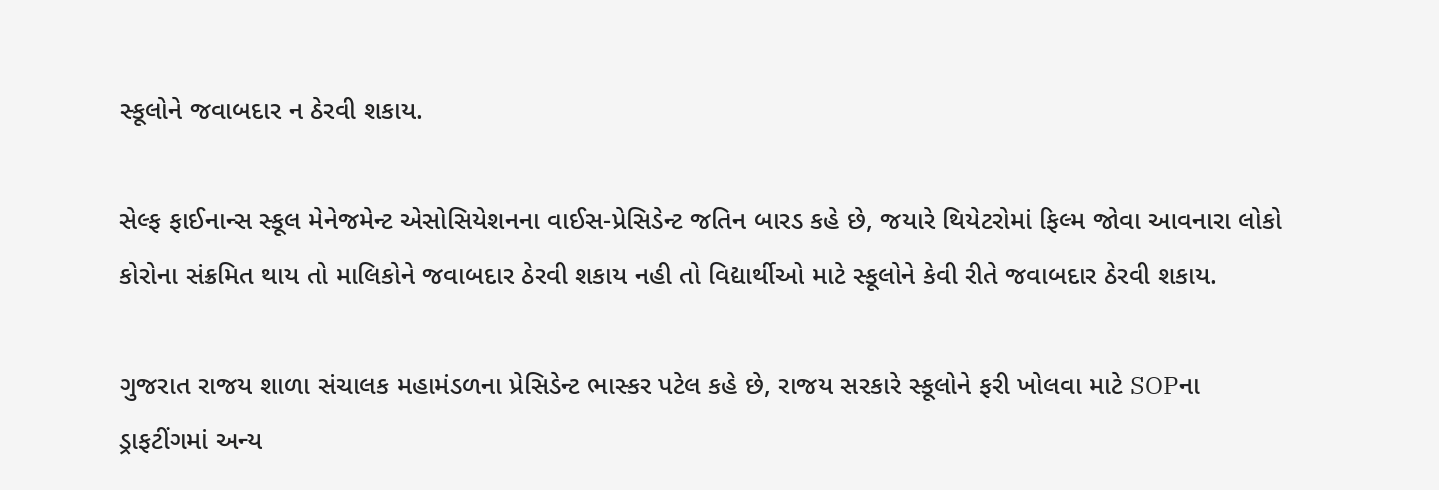સ્કૂલોને જવાબદાર ન ઠેરવી શકાય.

સેલ્ફ ફાઈનાન્સ સ્કૂલ મેનેજમેન્ટ એસોસિયેશનના વાઈસ-પ્રેસિડેન્ટ જતિન બારડ કહે છે, જયારે થિયેટરોમાં ફિલ્મ જોવા આવનારા લોકો કોરોના સંક્રમિત થાય તો માલિકોને જવાબદાર ઠેરવી શકાય નહી તો વિદ્યાર્થીઓ માટે સ્કૂલોને કેવી રીતે જવાબદાર ઠેરવી શકાય.

ગુજરાત રાજય શાળા સંચાલક મહામંડળના પ્રેસિડેન્ટ ભાસ્કર પટેલ કહે છે, રાજય સરકારે સ્કૂલોને ફરી ખોલવા માટે SOPના ડ્રાફટીંગમાં અન્ય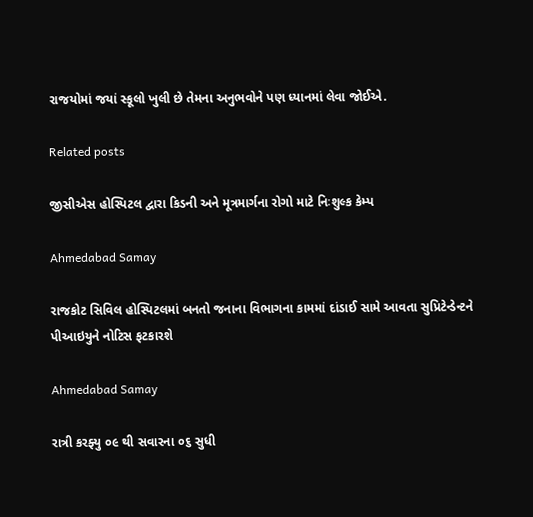રાજયોમાં જયાં સ્કૂલો ખુલી છે તેમના અનુભવોને પણ ધ્યાનમાં લેવા જોઈએ.

Related posts

જીસીએસ હોસ્પિટલ દ્વારા કિડની અને મૂત્રમાર્ગના રોગો માટે નિઃશુલ્ક કેમ્પ

Ahmedabad Samay

રાજકોટ સિવિલ હોસ્પિટલમાં બનતો જનાના વિભાગના કામમાં દાંડાઈ સામે આવતા સુપ્રિટેન્ડેન્ટને પીઆઇયુને નોટિસ ફટકારશે

Ahmedabad Samay

રાત્રી કરફ્યુ ૦૯ થી સવારના ૦૬ સુધી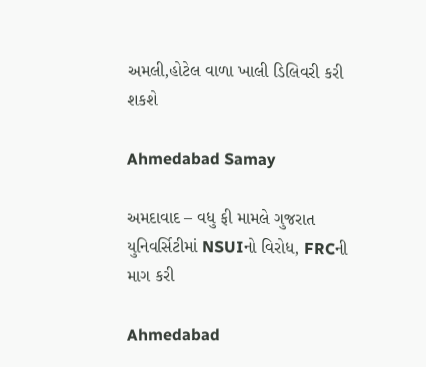અમલી,હોટેલ વાળા ખાલી ડિલિવરી કરી શકશે

Ahmedabad Samay

અમદાવાદ – વધુ ફી મામલે ગુજરાત યુનિવર્સિટીમાં NSUIનો વિરોધ, FRCની માગ કરી

Ahmedabad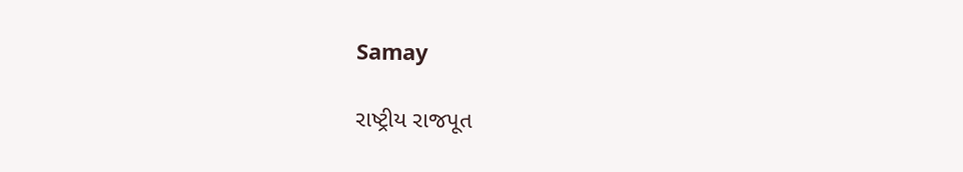Samay

રાષ્ટ્રીય રાજપૂત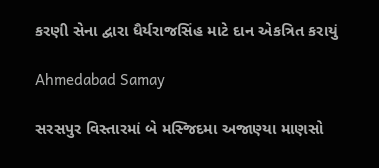કરણી સેના દ્વારા ધૈર્યરાજસિંહ માટે દાન એકત્રિત કરાયું

Ahmedabad Samay

સરસપુર વિસ્તારમાં બે મસ્જિદમા અજાણ્યા માણસો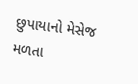છુપાયાનો મેસેજ મળતા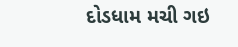દોડધામ મચી ગઇ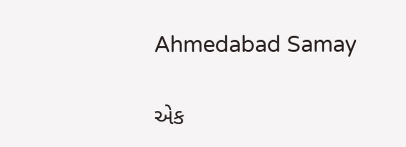Ahmedabad Samay

એક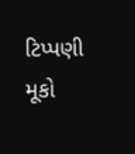ટિપ્પણી મૂકો